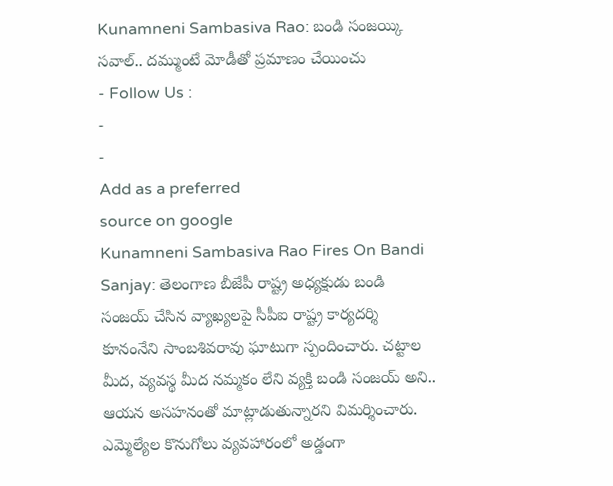Kunamneni Sambasiva Rao: బండి సంజయ్కి సవాల్.. దమ్ముంటే మోడీతో ప్రమాణం చేయించు
- Follow Us :
-
-
Add as a preferred
source on google
Kunamneni Sambasiva Rao Fires On Bandi Sanjay: తెలంగాణ బీజేపీ రాష్ట్ర అధ్యక్షుడు బండి సంజయ్ చేసిన వ్యాఖ్యలపై సీపీఐ రాష్ట్ర కార్యదర్శి కూనంనేని సాంబశివరావు ఘాటుగా స్పందించారు. చట్టాల మీద, వ్యవస్థ మీద నమ్మకం లేని వ్యక్తి బండి సంజయ్ అని.. ఆయన అసహనంతో మాట్లాడుతున్నారని విమర్శించారు. ఎమ్మెల్యేల కొనుగోలు వ్యవహారంలో అడ్డంగా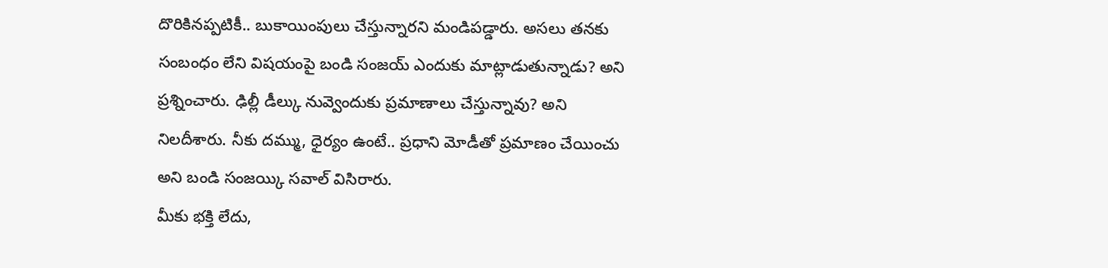దొరికినప్పటికీ.. బుకాయింపులు చేస్తున్నారని మండిపడ్డారు. అసలు తనకు సంబంధం లేని విషయంపై బండి సంజయ్ ఎందుకు మాట్లాడుతున్నాడు? అని ప్రశ్నించారు. ఢిల్లీ డీల్కు నువ్వెందుకు ప్రమాణాలు చేస్తున్నావు? అని నిలదీశారు. నీకు దమ్ము, ధైర్యం ఉంటే.. ప్రధాని మోడీతో ప్రమాణం చేయించు అని బండి సంజయ్కి సవాల్ విసిరారు.
మీకు భక్తి లేదు,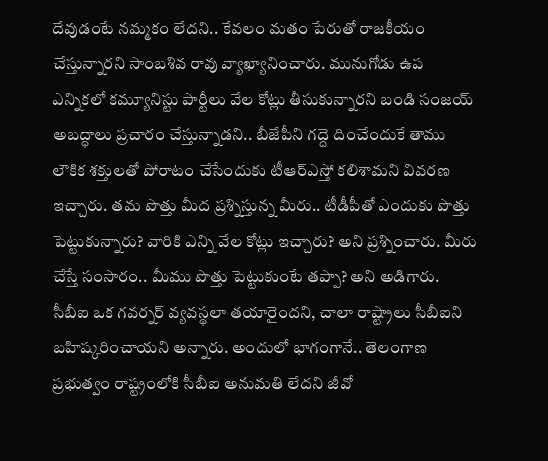దేవుడంటే నమ్మకం లేదని.. కేవలం మతం పేరుతో రాజకీయం చేస్తున్నారని సాంబశివ రావు వ్యాఖ్యానించారు. మునుగోడు ఉప ఎన్నికలో కమ్యూనిస్టు పార్టీలు వేల కోట్లు తీసుకున్నారని బండి సంజయ్ అబద్ధాలు ప్రచారం చేస్తున్నాడని.. బీజేపీని గద్దె దించేందుకే తాము లౌకిక శక్తులతో పోరాటం చేసేందుకు టీఆర్ఎస్తో కలిశామని వివరణ ఇచ్చారు. తమ పొత్తు మీద ప్రశ్నిస్తున్న మీరు.. టీడీపీతో ఎందుకు పొత్తు పెట్టుకున్నారు? వారికి ఎన్ని వేల కోట్లు ఇచ్చారు? అని ప్రశ్నించారు. మీరు చేస్తే సంసారం.. మీము పొత్తు పెట్టుకుంటే తప్పా? అని అడిగారు. సీబీఐ ఒక గవర్నర్ వ్యవస్థలా తయారైందని, చాలా రాష్ట్రాలు సీబీఐని బహిష్కరించాయని అన్నారు. అందులో భాగంగానే.. తెలంగాణ ప్రభుత్వం రాష్ట్రంలోకి సీబీఐ అనుమతి లేదని జీవో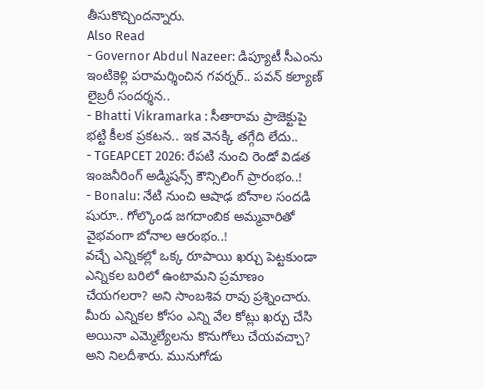తీసుకొచ్చిందన్నారు.
Also Read
- Governor Abdul Nazeer: డిప్యూటీ సీఎంను ఇంటికెళ్లి పరామర్శించిన గవర్నర్.. పవన్ కల్యాణ్ లైబ్రరీ సందర్శన..
- Bhatti Vikramarka : సీతారామ ప్రాజెక్టుపై భట్టి కీలక ప్రకటన.. ఇక వెనక్కి తగ్గేది లేదు..
- TGEAPCET 2026: రేపటి నుంచి రెండో విడత ఇంజనీరింగ్ అడ్మిషన్స్ కౌన్సిలింగ్ ప్రారంభం..!
- Bonalu: నేటి నుంచి ఆషాఢ బోనాల సందడి షురూ.. గోల్కొండ జగదాంబిక అమ్మవారితో వైభవంగా బోనాల ఆరంభం..!
వచ్చే ఎన్నికల్లో ఒక్క రూపాయి ఖర్చు పెట్టకుండా ఎన్నికల బరిలో ఉంటామని ప్రమాణం చేయగలరా? అని సాంబశివ రావు ప్రశ్నించారు. మీరు ఎన్నికల కోసం ఎన్ని వేల కోట్లు ఖర్చు చేసి అయినా ఎమ్మెల్యేలను కొనుగోలు చేయవచ్చా? అని నిలదీశారు. మునుగోడు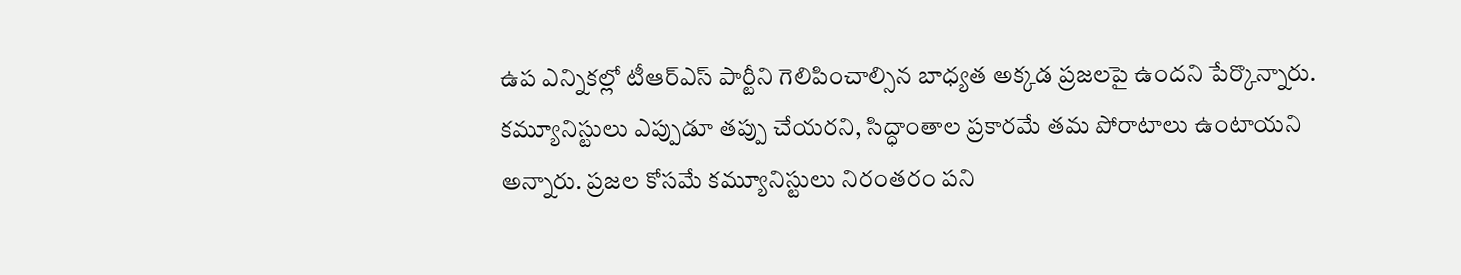ఉప ఎన్నికల్లో టీఆర్ఎస్ పార్టీని గెలిపించాల్సిన బాధ్యత అక్కడ ప్రజలపై ఉందని పేర్కొన్నారు. కమ్యూనిస్టులు ఎప్పుడూ తప్పు చేయరని, సిద్ధాంతాల ప్రకారమే తమ పోరాటాలు ఉంటాయని అన్నారు. ప్రజల కోసమే కమ్యూనిస్టులు నిరంతరం పని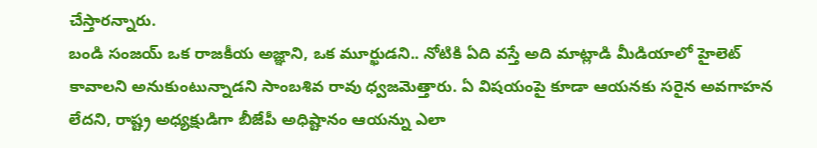చేస్తారన్నారు.
బండి సంజయ్ ఒక రాజకీయ అజ్ఞాని, ఒక మూర్ఖుడని.. నోటికి ఏది వస్తే అది మాట్లాడి మీడియాలో హైలెట్ కావాలని అనుకుంటున్నాడని సాంబశివ రావు ధ్వజమెత్తారు. ఏ విషయంపై కూడా ఆయనకు సరైన అవగాహన లేదని, రాష్ట్ర అధ్యక్షుడిగా బీజేపీ అధిష్టానం ఆయన్ను ఎలా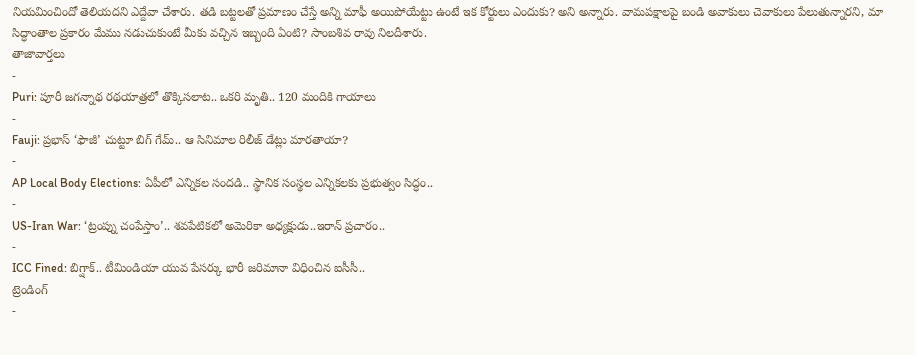నియమించిందో తెలియదని ఎద్దేవా చేశారు. తడి బట్టలతో ప్రమాణం చేస్తే అన్ని మాఫీ అయిపోయేట్టు ఉంటే ఇక కోర్టులు ఎందుకు? అని అన్నారు. వామపక్షాలపై బండి అవాకులు చెవాకులు పేలుతున్నారని, మా సిద్ధాంతాల ప్రకారం మేము నడుచుకుంటే మీకు వచ్చిన ఇబ్బంది ఏంటి? సాంబశివ రావు నిలదీశారు.
తాజావార్తలు
-
Puri: పూరీ జగన్నాథ రథయాత్రలో తొక్కిసలాట.. ఒకరి మృతి.. 120 మందికి గాయాలు
-
Fauji: ప్రభాస్ ‘ఫౌజీ’ చుట్టూ బిగ్ గేమ్.. ఆ సినిమాల రిలీజ్ డేట్లు మారతాయా?
-
AP Local Body Elections: ఏపీలో ఎన్నికల సందడి.. స్థానిక సంస్థల ఎన్నికలకు ప్రభుత్వం సిద్ధం..
-
US-Iran War: ‘ట్రంప్ను చంపేస్తాం’.. శవపేటికలో అమెరికా అధ్యక్షుడు..ఇరాన్ ప్రచారం..
-
ICC Fined: బిగ్షాక్.. టీమిండియా యువ పేసర్కు భారీ జరిమానా విధించిన ఐసీసీ..
ట్రెండింగ్
-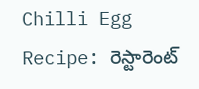Chilli Egg Recipe: రెస్టారెంట్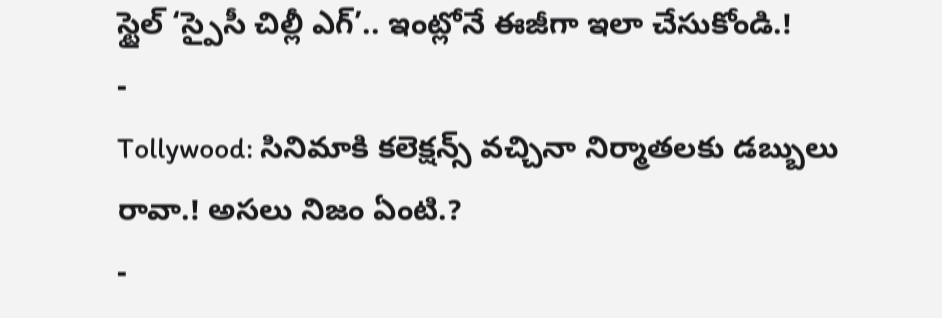స్టైల్ ‘స్పైసీ చిల్లీ ఎగ్’.. ఇంట్లోనే ఈజీగా ఇలా చేసుకోండి.!
-
Tollywood: సినిమాకి కలెక్షన్స్ వచ్చినా నిర్మాతలకు డబ్బులు రావా.! అసలు నిజం ఏంటి.?
-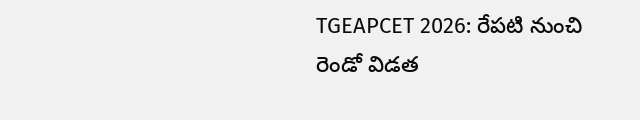TGEAPCET 2026: రేపటి నుంచి రెండో విడత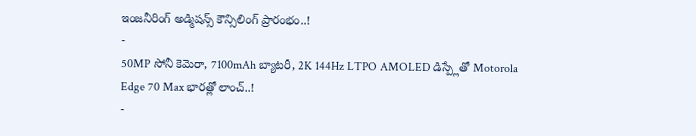ఇంజనీరింగ్ అడ్మిషన్స్ కౌన్సిలింగ్ ప్రారంభం..!
-
50MP సోనీ కెమెరా, 7100mAh బ్యాటరీ, 2K 144Hz LTPO AMOLED డిస్ప్లేతో Motorola Edge 70 Max భారత్లో లాంచ్..!
-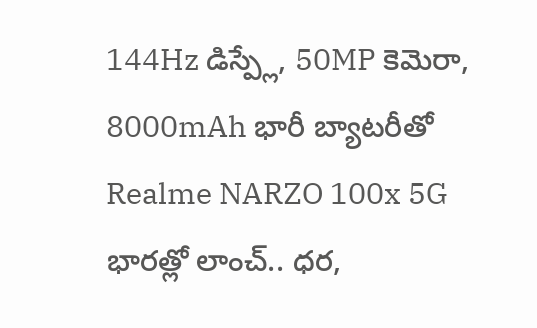144Hz డిస్ప్లే, 50MP కెమెరా, 8000mAh భారీ బ్యాటరీతో Realme NARZO 100x 5G భారత్లో లాంచ్.. ధర,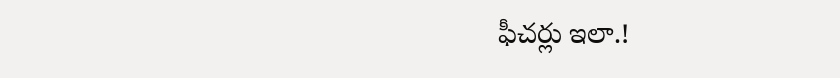ఫీచర్లు ఇలా.!